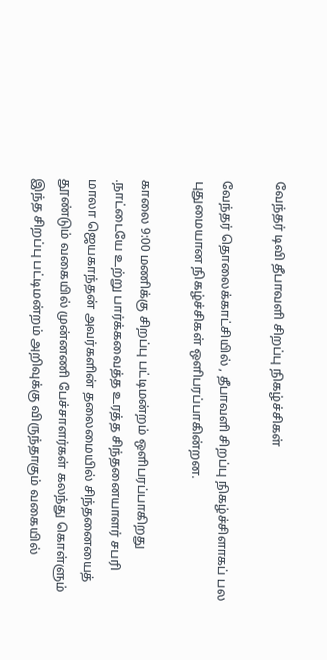வேந்தர் டிவி தீபாவளி சிறப்பு நிகழ்ச்சிகள்

வேந்தர் தொலைக்காட்சியில் , தீபாவளி சிறப்பு நிகழ்ச்சிளாகப் பல புதுமையான நிகழ்ச்சிகள் ஒளிபரப்பாகின்றன.

காலை 9:00 மணிக்கு சிறப்பு பட்டிமன்றம் ஒளிபரப்பாகிறது .நாட்டையே உற்று பார்க்கவைத்த உரத்த சிந்தனையாளர் சபரி மாலா ஜெயகாந்தன் அவர்களின் தலைமையில் சிந்தனையைத் தூண்டும் வகையில் முன்னணி பேச்சாளர்கள் கலந்து கொள்ளும் இந்த சிறப்பு பட்டிமன்றம் அறிவுக்கு விருந்தாகும் வகையில்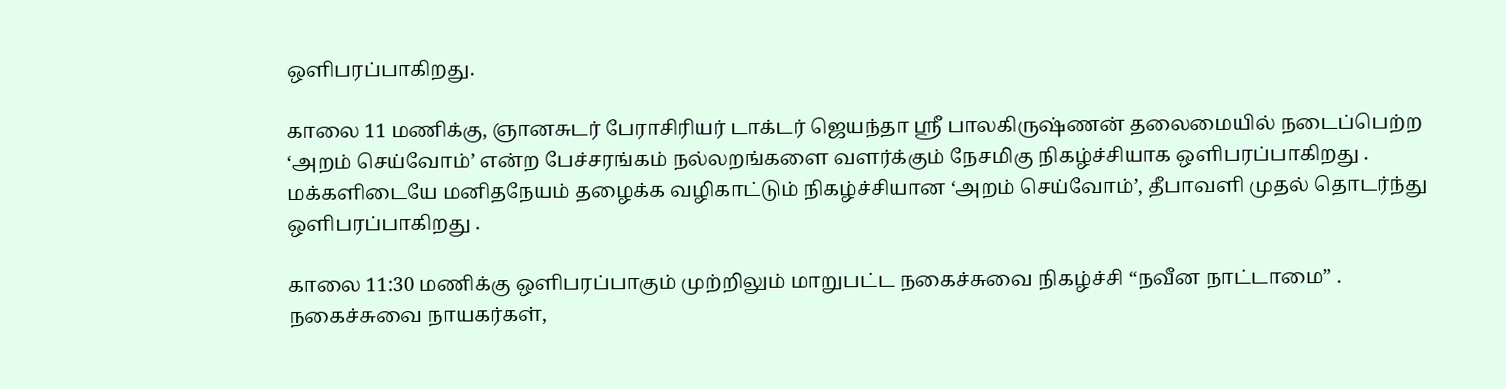ஒளிபரப்பாகிறது.

காலை 11 மணிக்கு, ஞானசுடர் பேராசிரியர் டாக்டர் ஜெயந்தா ஸ்ரீ பாலகிருஷ்ணன் தலைமையில் நடைப்பெற்ற ‘அறம் செய்வோம்’ என்ற பேச்சரங்கம் நல்லறங்களை வளர்க்கும் நேசமிகு நிகழ்ச்சியாக ஒளிபரப்பாகிறது . மக்களிடையே மனிதநேயம் தழைக்க வழிகாட்டும் நிகழ்ச்சியான ‘அறம் செய்வோம்’, தீபாவளி முதல் தொடர்ந்து ஒளிபரப்பாகிறது .

காலை 11:30 மணிக்கு ஒளிபரப்பாகும் முற்றிலும் மாறுபட்ட நகைச்சுவை நிகழ்ச்சி “நவீன நாட்டாமை” . நகைச்சுவை நாயகர்கள்,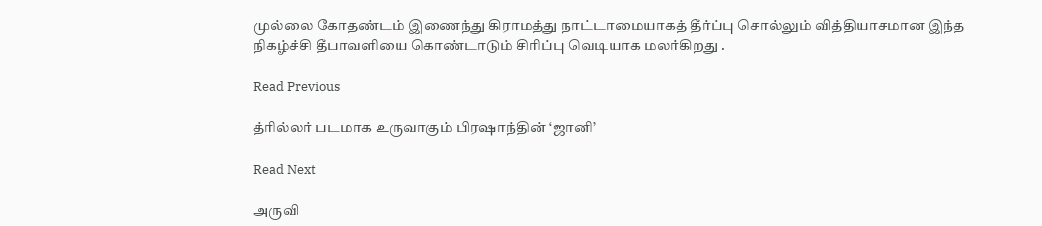முல்லை கோதண்டம் இணைந்து கிராமத்து நாட்டாமையாகத் தீர்ப்பு சொல்லும் வித்தியாசமான இந்த நிகழ்ச்சி தீபாவளியை கொண்டாடும் சிரிப்பு வெடியாக மலர்கிறது .

Read Previous

த்ரில்லர் படமாக உருவாகும் பிரஷாந்தின் ‘ஜானி’

Read Next

அருவி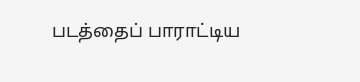படத்தைப் பாராட்டிய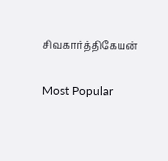சிவகார்த்திகேயன்

Most Popular